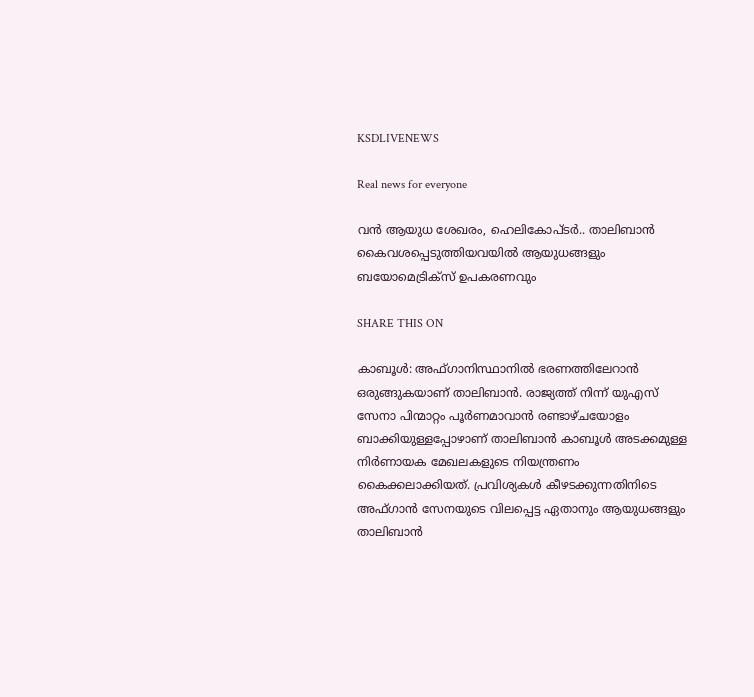KSDLIVENEWS

Real news for everyone

വന്‍ ആയുധ ശേഖരം, ഹെലികോപ്ടര്‍.. താലിബാന്‍ കൈവശപ്പെടുത്തിയവയില്‍ ആയുധങ്ങളും ബയോമെട്രിക്‌സ് ഉപകരണവും

SHARE THIS ON

കാബൂൾ: അഫ്ഗാനിസ്ഥാനിൽ ഭരണത്തിലേറാൻ ഒരുങ്ങുകയാണ് താലിബാൻ. രാജ്യത്ത് നിന്ന് യുഎസ് സേനാ പിന്മാറ്റം പൂർണമാവാൻ രണ്ടാഴ്ചയോളം ബാക്കിയുള്ളപ്പോഴാണ് താലിബാൻ കാബൂൾ അടക്കമുള്ള നിർണായക മേഖലകളുടെ നിയന്ത്രണം കൈക്കലാക്കിയത്. പ്രവിശ്യകൾ കീഴടക്കുന്നതിനിടെ അഫ്ഗാൻ സേനയുടെ വിലപ്പെട്ട ഏതാനും ആയുധങ്ങളും താലിബാൻ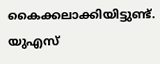കൈക്കലാക്കിയിട്ടുണ്ട്. യുഎസ്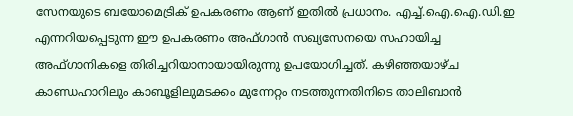സേനയുടെ ബയോമെട്രിക് ഉപകരണം ആണ് ഇതിൽ പ്രധാനം. എച്ച്.ഐ.ഐ.ഡി.ഇ എന്നറിയപ്പെടുന്ന ഈ ഉപകരണം അഫ്ഗാൻ സഖ്യസേനയെ സഹായിച്ച അഫ്ഗാനികളെ തിരിച്ചറിയാനായായിരുന്നു ഉപയോഗിച്ചത്. കഴിഞ്ഞയാഴ്ച കാണ്ഡഹാറിലും കാബൂളിലുമടക്കം മുന്നേറ്റം നടത്തുന്നതിനിടെ താലിബാൻ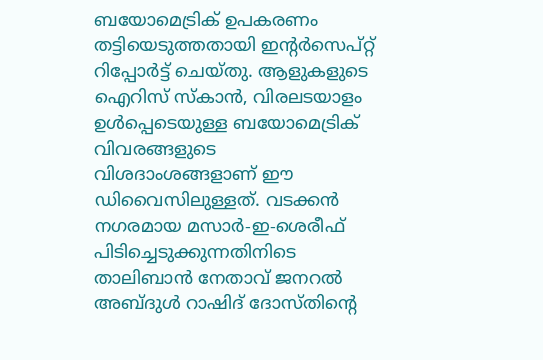ബയോമെട്രിക് ഉപകരണം തട്ടിയെടുത്തതായി ഇന്റർസെപ്റ്റ് റിപ്പോർട്ട് ചെയ്തു. ആളുകളുടെ ഐറിസ് സ്കാൻ, വിരലടയാളം ഉൾപ്പെടെയുള്ള ബയോമെട്രിക് വിവരങ്ങളുടെ വിശദാംശങ്ങളാണ് ഈ ഡിവൈസിലുള്ളത്. വടക്കൻ നഗരമായ മസാർ-ഇ-ശെരീഫ് പിടിച്ചെടുക്കുന്നതിനിടെ താലിബാൻ നേതാവ് ജനറൽ അബ്ദുൾ റാഷിദ് ദോസ്തിന്റെ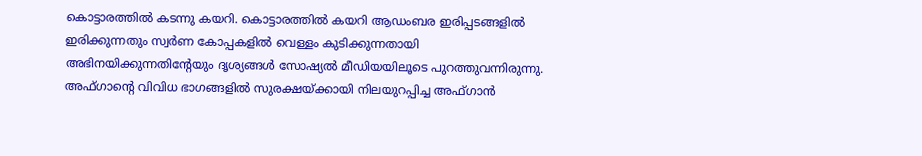കൊട്ടാരത്തിൽ കടന്നു കയറി. കൊട്ടാരത്തിൽ കയറി ആഡംബര ഇരിപ്പടങ്ങളിൽ ഇരിക്കുന്നതും സ്വർണ കോപ്പകളിൽ വെള്ളം കുടിക്കുന്നതായി അഭിനയിക്കുന്നതിന്റേയും ദൃശ്യങ്ങൾ സോഷ്യൽ മീഡിയയിലൂടെ പുറത്തുവന്നിരുന്നു. അഫ്ഗാന്റെ വിവിധ ഭാഗങ്ങളിൽ സുരക്ഷയ്ക്കായി നിലയുറപ്പിച്ച അഫ്ഗാൻ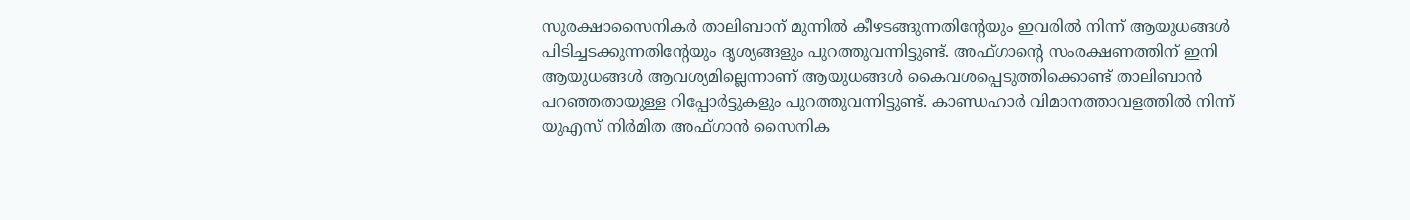സുരക്ഷാസൈനികർ താലിബാന് മുന്നിൽ കീഴടങ്ങുന്നതിന്റേയും ഇവരിൽ നിന്ന് ആയുധങ്ങൾ പിടിച്ചടക്കുന്നതിന്റേയും ദൃശ്യങ്ങളും പുറത്തുവന്നിട്ടുണ്ട്. അഫ്ഗാന്റെ സംരക്ഷണത്തിന് ഇനി ആയുധങ്ങൾ ആവശ്യമില്ലെന്നാണ് ആയുധങ്ങൾ കൈവശപ്പെടുത്തിക്കൊണ്ട് താലിബാൻ പറഞ്ഞതായുള്ള റിപ്പോർട്ടുകളും പുറത്തുവന്നിട്ടുണ്ട്. കാണ്ഡഹാർ വിമാനത്താവളത്തിൽ നിന്ന് യുഎസ് നിർമിത അഫ്ഗാൻ സൈനിക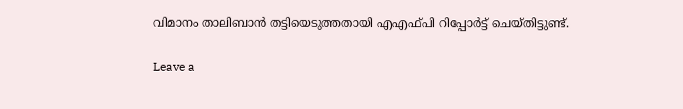വിമാനം താലിബാൻ തട്ടിയെടുത്തതായി എഎഫ്പി റിപ്പോർട്ട് ചെയ്തിട്ടുണ്ട്.

Leave a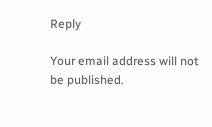Reply

Your email address will not be published.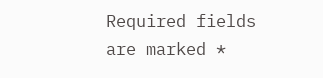Required fields are marked *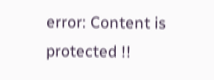error: Content is protected !!